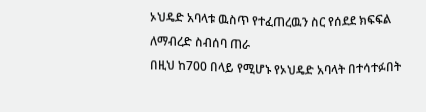ኦህዴድ አባላቱ ዉስጥ የተፈጠረዉን ስር የሰደደ ክፍፍል ለማብረድ ስብሰባ ጠራ
በዚህ ከ700 በላይ የሚሆኑ የኦህዴድ አባላት በተሳተፉበት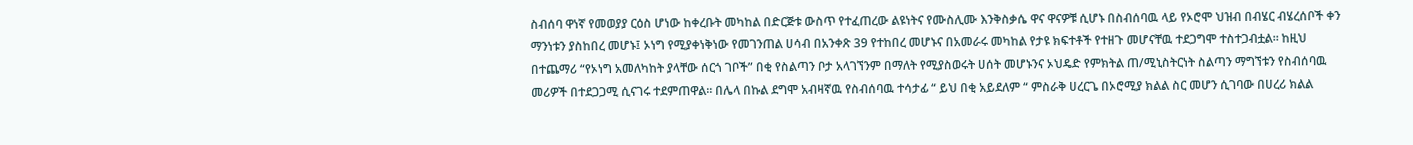ስብሰባ ዋነኛ የመወያያ ርዕስ ሆነው ከቀረቡት መካከል በድርጅቱ ውስጥ የተፈጠረው ልዩነትና የሙስሊሙ እንቅስቃሴ ዋና ዋናዎቹ ሲሆኑ በስብሰባዉ ላይ የኦሮሞ ህዝብ በብሄር ብሄረሰቦች ቀን ማንነቱን ያስከበረ መሆኑ፤ ኦነግ የሚያቀነቅነው የመገንጠል ሀሳብ በአንቀጽ 39 የተከበረ መሆኑና በአመራሩ መካከል የታዩ ክፍተቶች የተዘጉ መሆናቸዉ ተደጋግሞ ተስተጋብቷል። ከዚህ በተጨማሪ “የኦነግ አመለካከት ያላቸው ሰርጎ ገቦች” በቂ የስልጣን ቦታ አላገኘንም በማለት የሚያስወሩት ሀሰት መሆኑንና ኦህዴድ የምክትል ጠ/ሚኒስትርነት ስልጣን ማግኘቱን የስብሰባዉ መሪዎች በተደጋጋሚ ሲናገሩ ተደምጠዋል። በሌላ በኩል ደግሞ አብዛኛዉ የስብሰባዉ ተሳታፊ “ ይህ በቂ አይደለም “ ምስራቅ ሀረርጌ በኦሮሚያ ክልል ስር መሆን ሲገባው በሀረሪ ክልል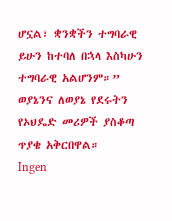ሆኗል፣ ቋንቋችን ተግባራዊ ይሁን ከተባለ በኋላ እስካሁን ተግባራዊ አልሆንም።” ወያኔንና ለወያኔ የደሩትን የኦህዴድ መሪዎች ያስቆጣ ጥያቄ አቅርበዋል።
Ingen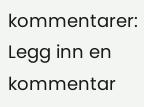kommentarer:
Legg inn en kommentar